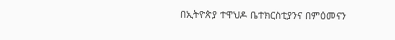በኢትዮጵያ ተዋህዶ ቤተክርስቲያንና በምዕመናን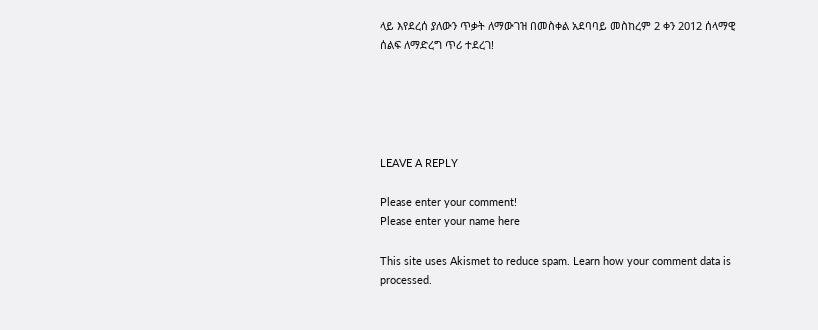ላይ እየደረሰ ያለውን ጥቃት ለማውገዝ በመስቀል አደባባይ መስከረም 2 ቀን 2012 ሰላማዊ ሰልፍ ለማድረግ ጥሪ ተደረገ!





LEAVE A REPLY

Please enter your comment!
Please enter your name here

This site uses Akismet to reduce spam. Learn how your comment data is processed.